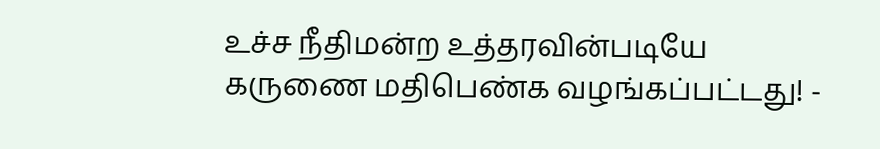உச்ச நீதிமன்ற உத்தரவின்படியே கருணை மதிபெண்க வழங்கப்பட்டது! -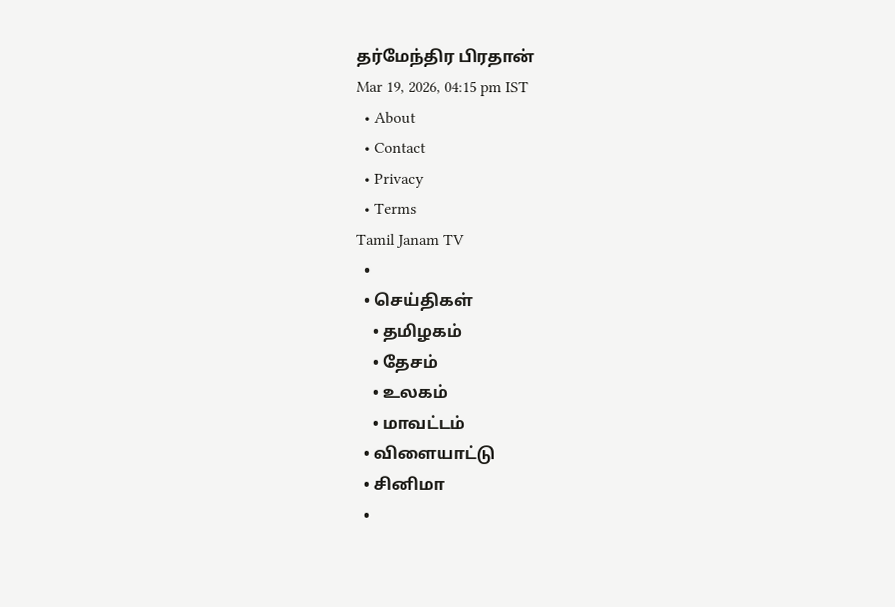தர்மேந்திர பிரதான்
Mar 19, 2026, 04:15 pm IST
  • About
  • Contact
  • Privacy
  • Terms
Tamil Janam TV
  •
  • செய்திகள்
    • தமிழகம்
    • தேசம்
    • உலகம்
    • மாவட்டம்
  • விளையாட்டு
  • சினிமா
  •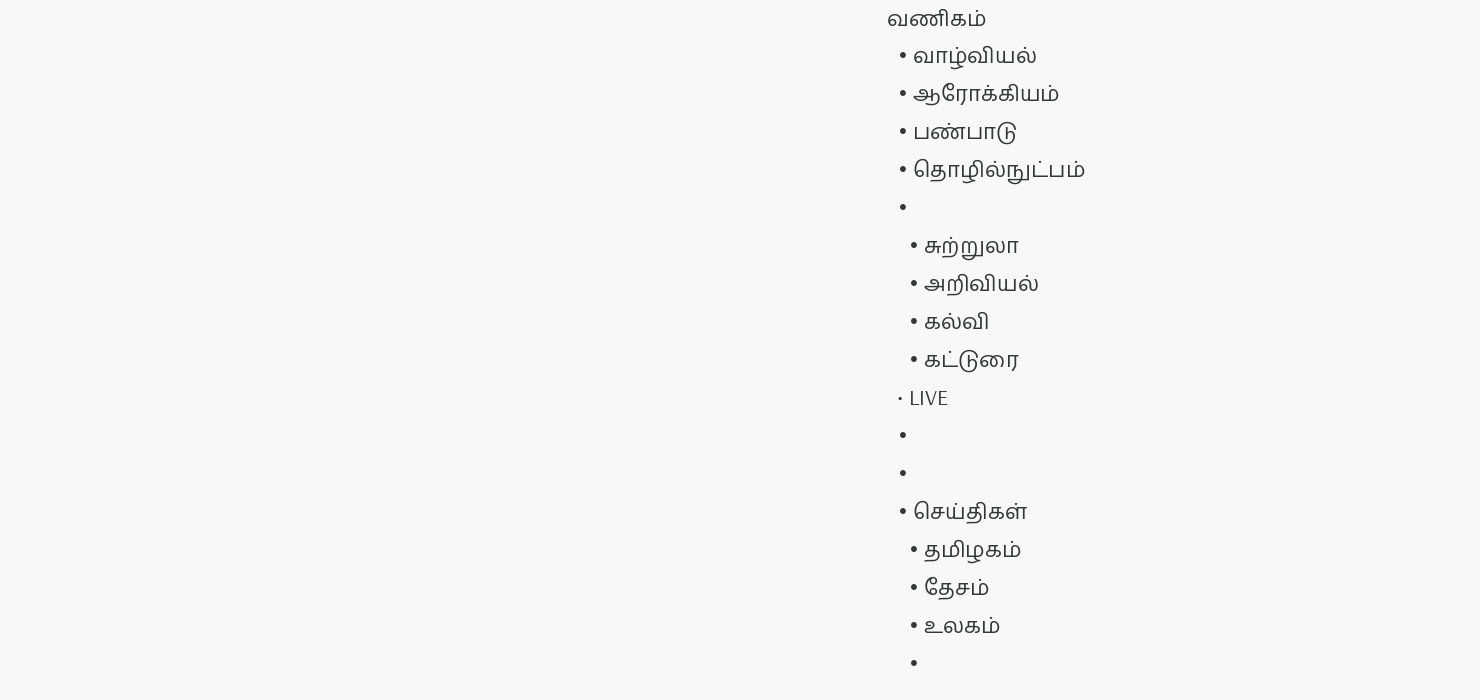வணிகம்
  • வாழ்வியல்
  • ஆரோக்கியம்
  • பண்பாடு
  • தொழில்நுட்பம்
  •
    • சுற்றுலா
    • அறிவியல்
    • கல்வி
    • கட்டுரை
  • LIVE
  •
  •
  • செய்திகள்
    • தமிழகம்
    • தேசம்
    • உலகம்
    •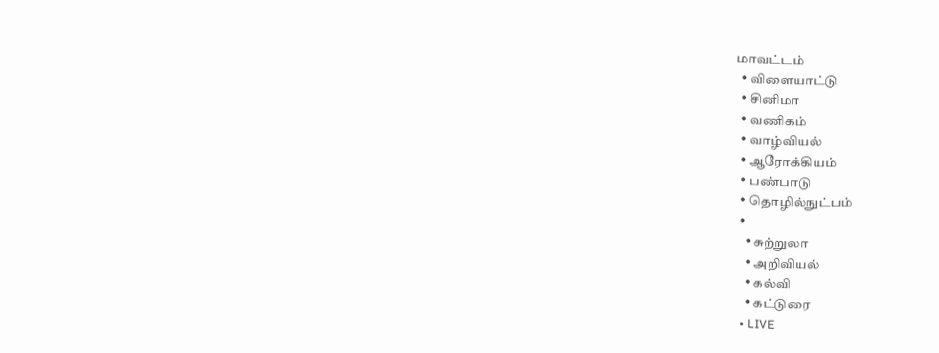மாவட்டம்
  • விளையாட்டு
  • சினிமா
  • வணிகம்
  • வாழ்வியல்
  • ஆரோக்கியம்
  • பண்பாடு
  • தொழில்நுட்பம்
  •
    • சுற்றுலா
    • அறிவியல்
    • கல்வி
    • கட்டுரை
  • LIVE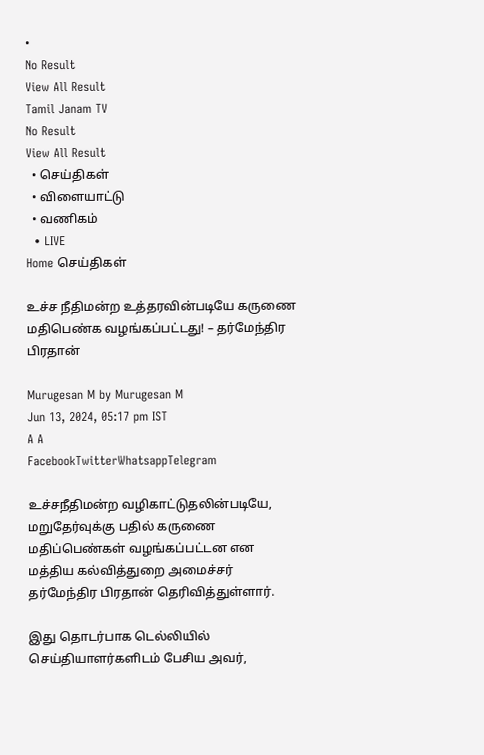•
No Result
View All Result
Tamil Janam TV
No Result
View All Result
  • செய்திகள்
  • விளையாட்டு
  • வணிகம்
  • LIVE
Home செய்திகள்

உச்ச நீதிமன்ற உத்தரவின்படியே கருணை மதிபெண்க வழங்கப்பட்டது! – தர்மேந்திர பிரதான்

Murugesan M by Murugesan M
Jun 13, 2024, 05:17 pm IST
A A
FacebookTwitterWhatsappTelegram

உச்சநீதிமன்ற வழிகாட்டுதலின்படியே, மறுதேர்வுக்கு பதில் கருணை மதிப்பெண்கள் வழங்கப்பட்டன என மத்திய கல்வித்துறை அமைச்சர் தர்மேந்திர பிரதான் தெரிவித்துள்ளார்.

இது தொடர்பாக டெல்லியில் செய்தியாளர்களிடம் பேசிய அவர்,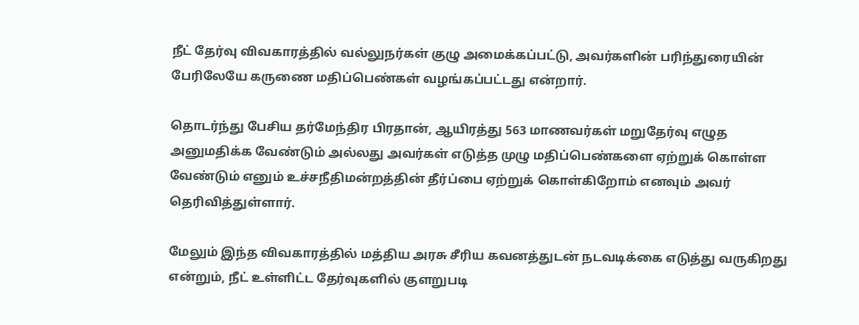நீட் தேர்வு விவகாரத்தில் வல்லுநர்கள் குழு அமைக்கப்பட்டு, அவர்களின் பரிந்துரையின் பேரிலேயே கருணை மதிப்பெண்கள் வழங்கப்பட்டது என்றார்.

தொடர்ந்து பேசிய தர்மேந்திர பிரதான், ஆயிரத்து 563 மாணவர்கள் மறுதேர்வு எழுத அனுமதிக்க வேண்டும் அல்லது அவர்கள் எடுத்த முழு மதிப்பெண்களை ஏற்றுக் கொள்ள வேண்டும் எனும் உச்சநீதிமன்றத்தின் தீர்ப்பை ஏற்றுக் கொள்கிறோம் எனவும் அவர் தெரிவித்துள்ளார்.

மேலும் இந்த விவகாரத்தில் மத்திய அரசு சீரிய கவனத்துடன் நடவடிக்கை எடுத்து வருகிறது என்றும், நீட் உள்ளிட்ட தேர்வுகளில் குளறுபடி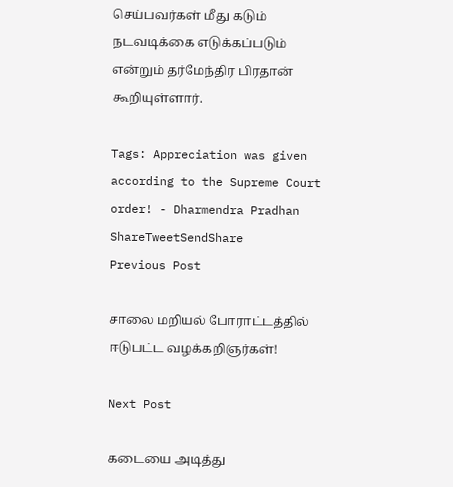செய்பவர்கள் மீது கடும் நடவடிக்கை எடுக்கப்படும் என்றும் தர்மேந்திர பிரதான் கூறியுள்ளார்.

Tags: Appreciation was given according to the Supreme Court order! - Dharmendra Pradhan
ShareTweetSendShare
Previous Post

சாலை மறியல் போராட்டத்தில் ஈடுபட்ட வழக்கறிஞர்கள்!

Next Post

கடையை அடித்து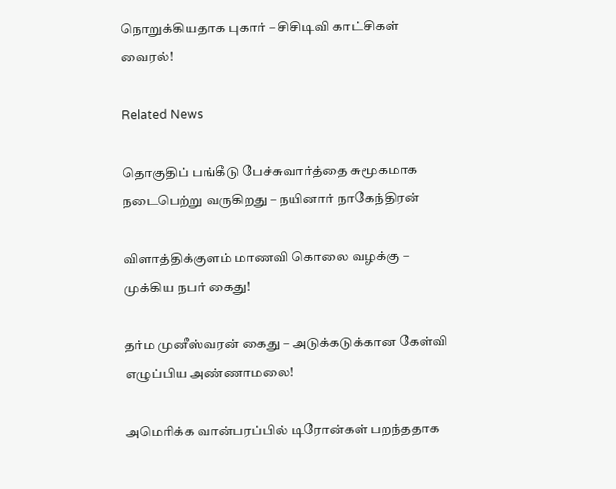நொறுக்கியதாக புகார் – சிசிடிவி காட்சிகள் வைரல்!

Related News

தொகுதிப் பங்கீடு பேச்சுவார்த்தை சுமூகமாக நடைபெற்று வருகிறது – நயினார் நாகேந்திரன்

விளாத்திக்குளம் மாணவி கொலை வழக்கு – முக்கிய நபர் கைது!

தர்ம முனீஸ்வரன் கைது – அடுக்கடுக்கான கேள்வி எழுப்பிய அண்ணாமலை!

அமெரிக்க வான்பரப்பில் டிரோன்கள் பறந்ததாக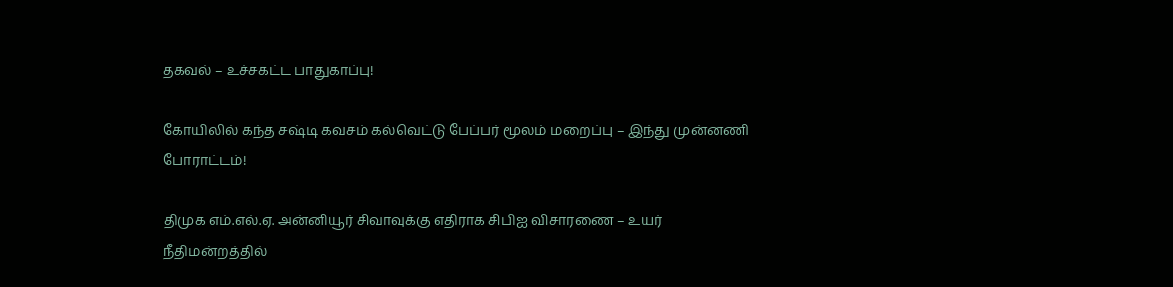தகவல் – உச்சகட்ட பாதுகாப்பு!

கோயிலில் கந்த சஷ்டி கவசம் கல்வெட்டு பேப்பர் மூலம் மறைப்பு – இந்து முன்னணி போராட்டம்!

திமுக எம்.எல்.ஏ. அன்னியூர் சிவாவுக்கு எதிராக சிபிஐ விசாரணை – உயர் நீதிமன்றத்தில்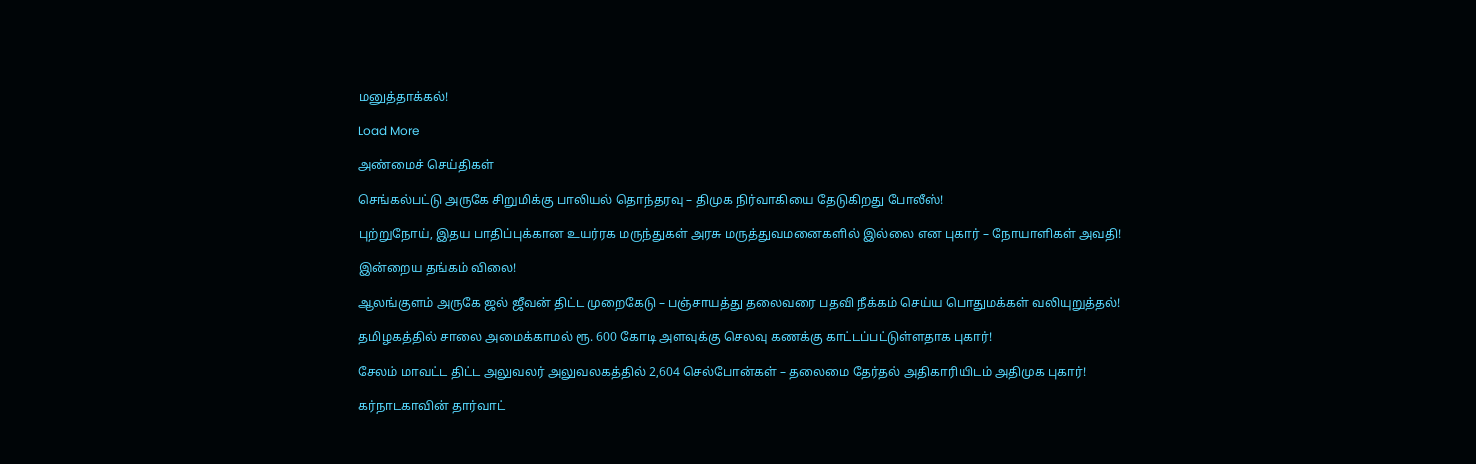மனுத்தாக்கல்!

Load More

அண்மைச் செய்திகள்

செங்கல்பட்டு அருகே சிறுமிக்கு பாலியல் தொந்தரவு – திமுக நிர்வாகியை தேடுகிறது போலீஸ்!

புற்றுநோய், இதய பாதிப்புக்கான உயர்ரக மருந்துகள் அரசு மருத்துவமனைகளில் இல்லை என புகார் – நோயாளிகள் அவதி!

இன்றைய தங்கம் விலை!

ஆலங்குளம் அருகே ஜல் ஜீவன் திட்ட முறைகேடு – பஞ்சாயத்து தலைவரை பதவி நீக்கம் செய்ய பொதுமக்கள் வலியுறுத்தல்!

தமிழகத்தில் சாலை அமைக்காமல் ரூ. 600 கோடி அளவுக்கு செலவு கணக்கு காட்டப்பட்டுள்ளதாக புகார்!

சேலம் மாவட்ட திட்ட அலுவலர் அலுவலகத்தில் 2,604 செல்போன்கள் – தலைமை தேர்தல் அதிகாரியிடம் அதிமுக புகார்!

கர்நாடகாவின் தார்வாட்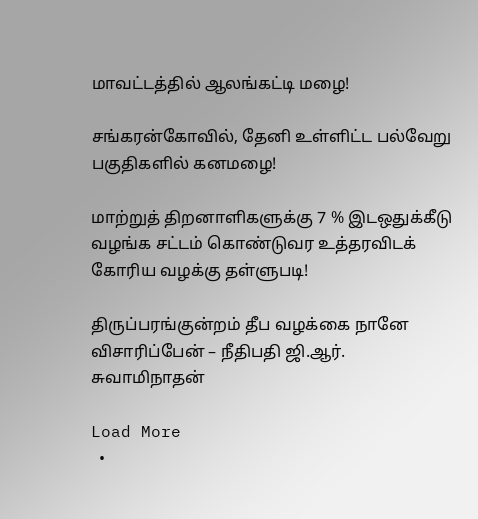மாவட்டத்தில் ஆலங்கட்டி மழை!

சங்கரன்கோவில், தேனி உள்ளிட்ட பல்வேறு பகுதிகளில் கனமழை!

மாற்றுத் திறனாளிகளுக்கு 7 % இடஒதுக்கீடு வழங்க சட்டம் கொண்டுவர உத்தரவிடக் கோரிய வழக்கு தள்ளுபடி!

திருப்பரங்குன்றம் தீப வழக்கை நானே விசாரிப்பேன் – நீதிபதி ஜி.ஆர். சுவாமிநாதன்

Load More
  •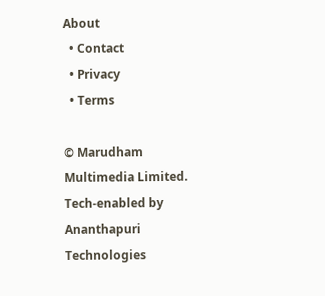About
  • Contact
  • Privacy
  • Terms

© Marudham Multimedia Limited.
Tech-enabled by Ananthapuri Technologies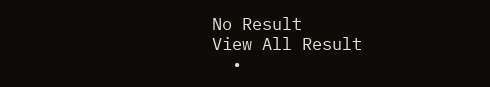No Result
View All Result
  •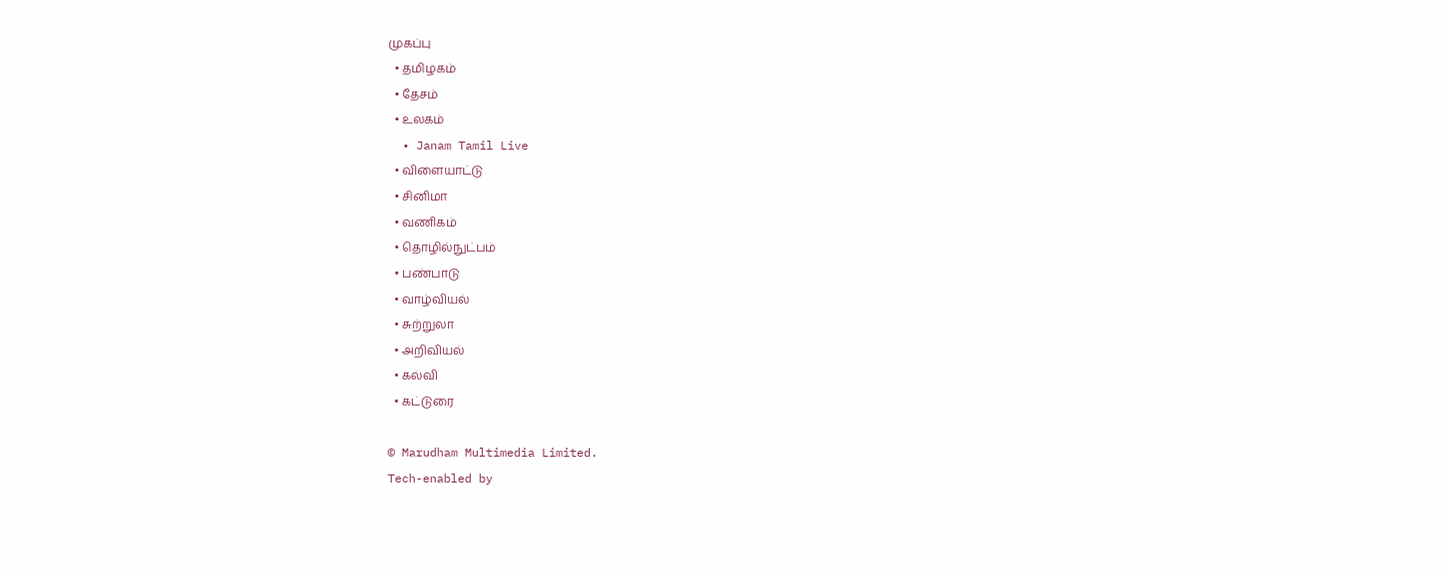முகப்பு
  • தமிழகம்
  • தேசம்
  • உலகம்
  • Janam Tamil Live
  • விளையாட்டு
  • சினிமா
  • வணிகம்
  • தொழில்நுட்பம்
  • பண்பாடு
  • வாழ்வியல்
  • சுற்றுலா
  • அறிவியல்
  • கல்வி
  • கட்டுரை

© Marudham Multimedia Limited.
Tech-enabled by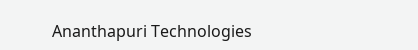Ananthapuri Technologies